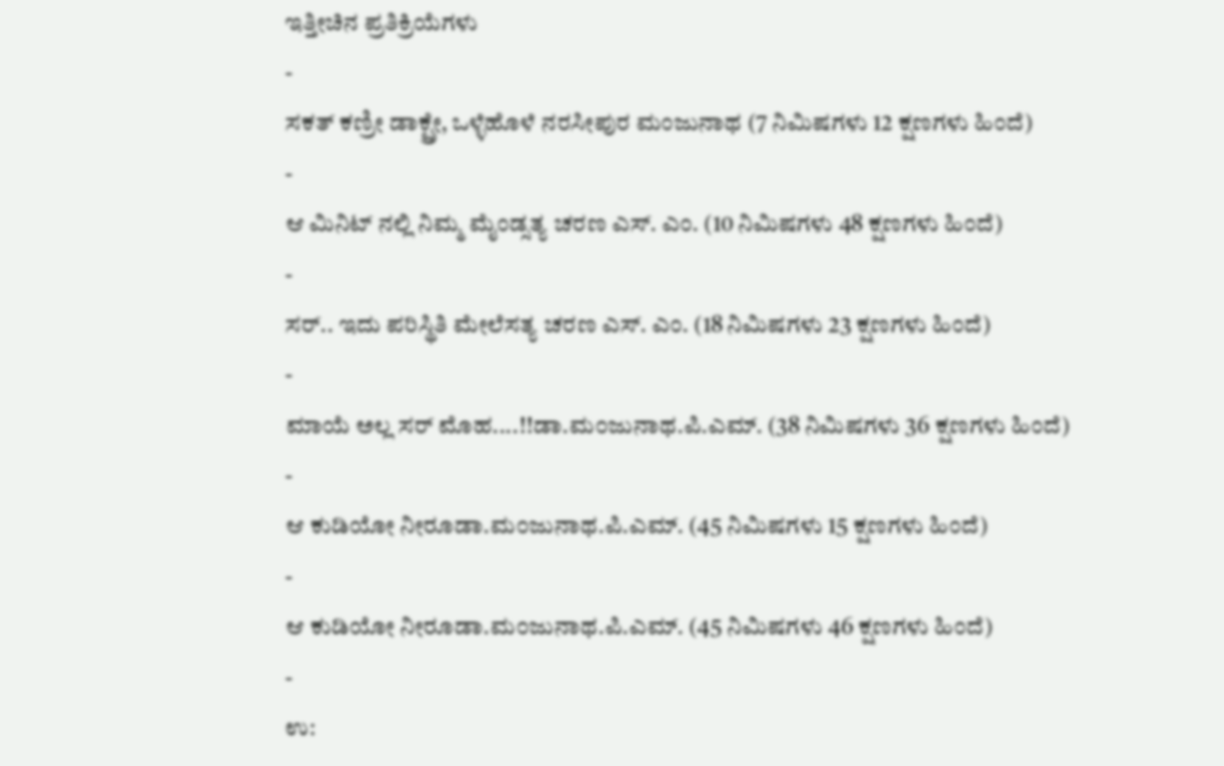ಇತ್ತೀಚಿನ ಪ್ರತಿಕ್ರಿಯೆಗಳು
-
ಸಕತ್ ಕಣ್ರೀ ಡಾಕ್ಟ್ರೇ, ಒಳ್ಳೆಹೊಳೆ ನರಸೀಪುರ ಮಂಜುನಾಥ (7 ನಿಮಿಷಗಳು 12 ಕ್ಷಣಗಳು ಹಿಂದೆ)
-
ಆ ಮಿನಿಟ್ ನಲ್ಲಿ ನಿಮ್ಮ ಮೈಂಡ್ಸತ್ಯ ಚರಣ ಎಸ್. ಎಂ. (10 ನಿಮಿಷಗಳು 48 ಕ್ಷಣಗಳು ಹಿಂದೆ)
-
ಸರ್.. ಇದು ಪರಿಸ್ಥಿತಿ ಮೇಲೆಸತ್ಯ ಚರಣ ಎಸ್. ಎಂ. (18 ನಿಮಿಷಗಳು 23 ಕ್ಷಣಗಳು ಹಿಂದೆ)
-
ಮಾಯೆ ಅಲ್ಲ ಸರ್ ಮೊಹ....!!ಡಾ.ಮ೦ಜುನಾಥ.ಪಿ.ಎಮ್. (38 ನಿಮಿಷಗಳು 36 ಕ್ಷಣಗಳು ಹಿಂದೆ)
-
ಆ ಕುಡಿಯೋ ನೀರೂಡಾ.ಮ೦ಜುನಾಥ.ಪಿ.ಎಮ್. (45 ನಿಮಿಷಗಳು 15 ಕ್ಷಣಗಳು ಹಿಂದೆ)
-
ಆ ಕುಡಿಯೋ ನೀರೂಡಾ.ಮ೦ಜುನಾಥ.ಪಿ.ಎಮ್. (45 ನಿಮಿಷಗಳು 46 ಕ್ಷಣಗಳು ಹಿಂದೆ)
-
ಉ: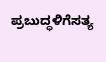ಪ್ರಬುದ್ಧಳಿಗೆಸತ್ಯ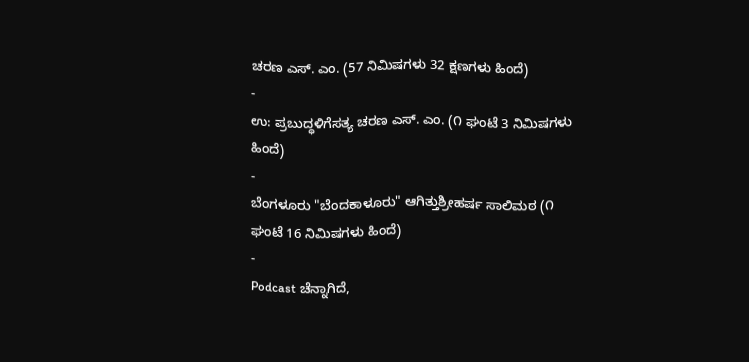ಚರಣ ಎಸ್. ಎಂ. (57 ನಿಮಿಷಗಳು 32 ಕ್ಷಣಗಳು ಹಿಂದೆ)
-
ಉ: ಪ್ರಬುದ್ಧಳಿಗೆಸತ್ಯ ಚರಣ ಎಸ್. ಎಂ. (೧ ಘಂಟೆ 3 ನಿಮಿಷಗಳು ಹಿಂದೆ)
-
ಬೆಂಗಳೂರು "ಬೆಂದಕಾಳೂರು" ಆಗಿತ್ತುಶ್ರೀಹರ್ಷ ಸಾಲಿಮಠ (೧ ಘಂಟೆ 16 ನಿಮಿಷಗಳು ಹಿಂದೆ)
-
Podcast ಚೆನ್ನಾಗಿದೆ,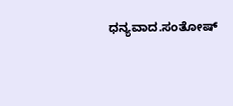ಧನ್ಯವಾದ.ಸಂತೋಷ್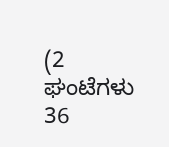(2 ಘಂಟೆಗಳು 36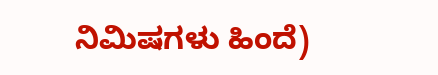ನಿಮಿಷಗಳು ಹಿಂದೆ)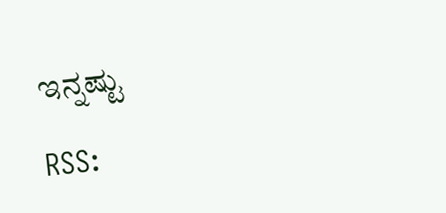ಇನ್ನಷ್ಟು

RSS: